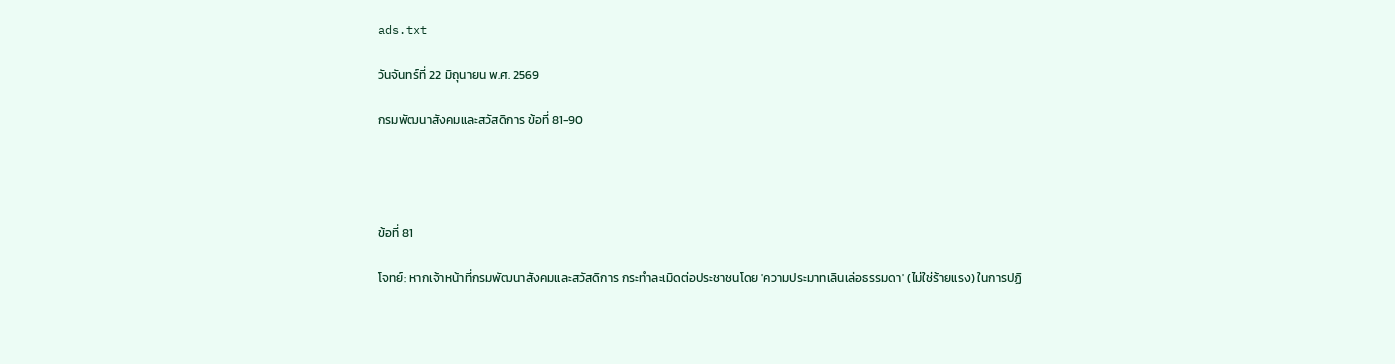ads.txt

วันจันทร์ที่ 22 มิถุนายน พ.ศ. 2569

กรมพัฒนาสังคมและสวัสดิการ ข้อที่ 81-90




ข้อที่ 81

โจทย์: หากเจ้าหน้าที่กรมพัฒนาสังคมและสวัสดิการ กระทำละเมิดต่อประชาชนโดย 'ความประมาทเลินเล่อธรรมดา' (ไม่ใช่ร้ายแรง) ในการปฏิ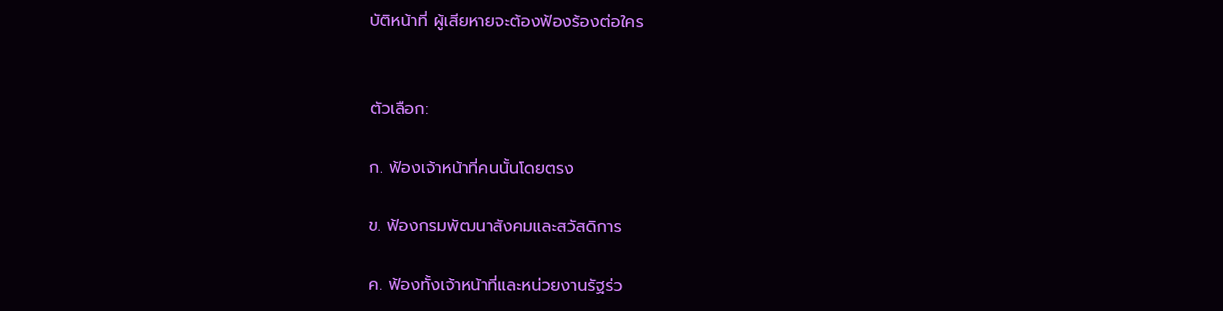บัติหน้าที่ ผู้เสียหายจะต้องฟ้องร้องต่อใคร


ตัวเลือก:

ก. ฟ้องเจ้าหน้าที่คนนั้นโดยตรง

ข. ฟ้องกรมพัฒนาสังคมและสวัสดิการ

ค. ฟ้องทั้งเจ้าหน้าที่และหน่วยงานรัฐร่ว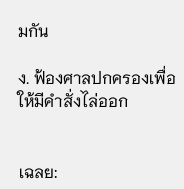มกัน

ง. ฟ้องศาลปกครองเพื่อให้มีคำสั่งไล่ออก


เฉลย: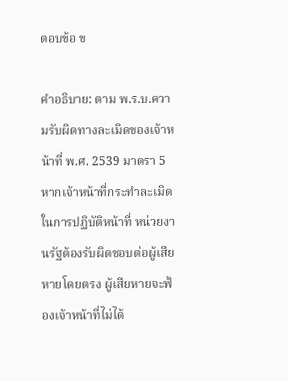ตอบข้อ ข

คำอธิบาย: ตาม พ.ร.บ.ความรับผิดทางละเมิดของเจ้าหน้าที่ พ.ศ. 2539 มาตรา 5 หากเจ้าหน้าที่กระทำละเมิดในการปฏิบัติหน้าที่ หน่วยงานรัฐต้องรับผิดชอบต่อผู้เสียหายโดยตรง ผู้เสียหายจะฟ้องเจ้าหน้าที่ไม่ได้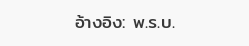อ้างอิง: พ.ร.บ.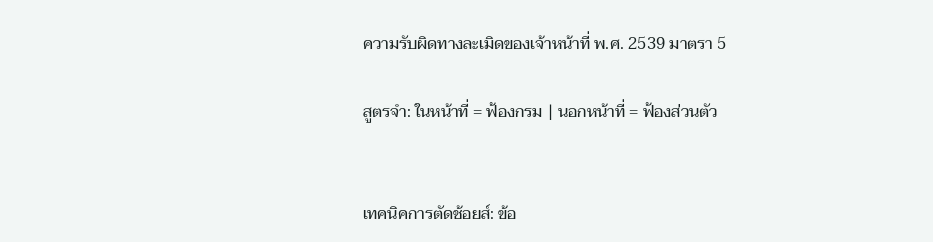ความรับผิดทางละเมิดของเจ้าหน้าที่ พ.ศ. 2539 มาตรา 5

สูตรจำ: ในหน้าที่ = ฟ้องกรม | นอกหน้าที่ = ฟ้องส่วนตัว


เทคนิคการตัดช้อยส์: ข้อ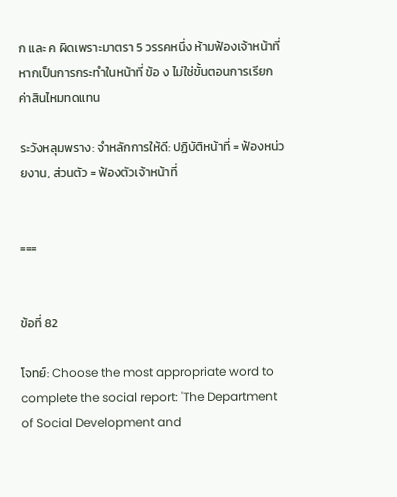ก และ ค ผิดเพราะมาตรา 5 วรรคหนึ่ง ห้ามฟ้องเจ้าหน้าที่หากเป็นการกระทำในหน้าที่ ข้อ ง ไม่ใช่ขั้นตอนการเรียกค่าสินไหมทดแทน

ระวังหลุมพราง: จำหลักการให้ดี: ปฏิบัติหน้าที่ = ฟ้องหน่วยงาน, ส่วนตัว = ฟ้องตัวเจ้าหน้าที่


===


ข้อที่ 82

โจทย์: Choose the most appropriate word to complete the social report: 'The Department of Social Development and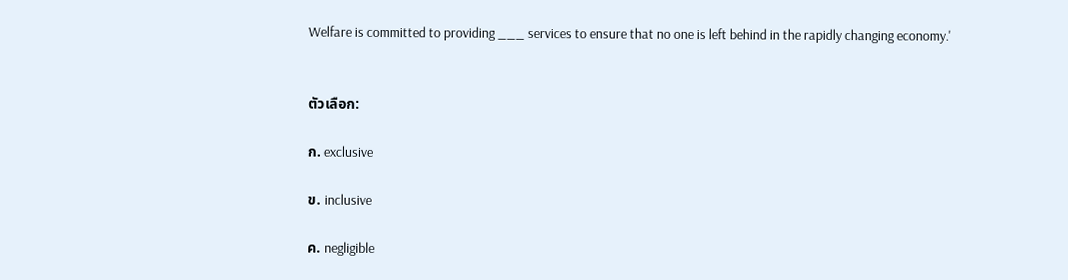Welfare is committed to providing ___ services to ensure that no one is left behind in the rapidly changing economy.'


ตัวเลือก:

ก. exclusive

ข. inclusive

ค. negligible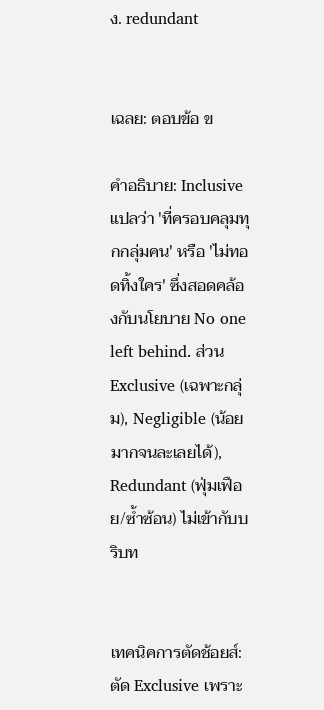ง. redundant


เฉลย: ตอบข้อ ข

คำอธิบาย: Inclusive แปลว่า 'ที่ครอบคลุมทุกกลุ่มคน' หรือ 'ไม่ทอดทิ้งใคร' ซึ่งสอดคล้องกับนโยบาย No one left behind. ส่วน Exclusive (เฉพาะกลุ่ม), Negligible (น้อยมากจนละเลยได้), Redundant (ฟุ่มเฟือย/ซ้ำซ้อน) ไม่เข้ากับบริบท


เทคนิคการตัดช้อยส์: ตัด Exclusive เพราะ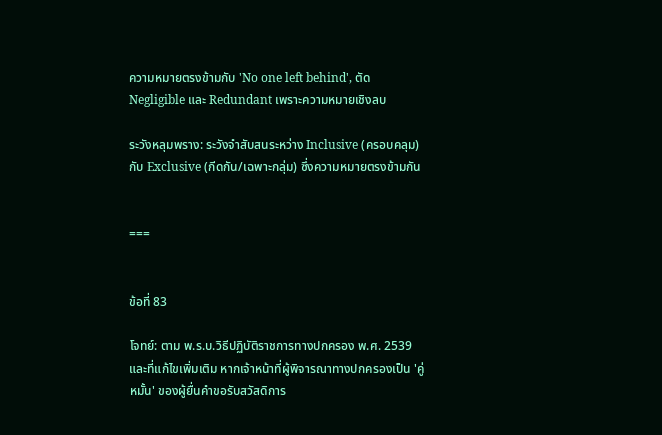ความหมายตรงข้ามกับ 'No one left behind', ตัด Negligible และ Redundant เพราะความหมายเชิงลบ

ระวังหลุมพราง: ระวังจำสับสนระหว่าง Inclusive (ครอบคลุม) กับ Exclusive (กีดกัน/เฉพาะกลุ่ม) ซึ่งความหมายตรงข้ามกัน


===


ข้อที่ 83

โจทย์: ตาม พ.ร.บ.วิธีปฏิบัติราชการทางปกครอง พ.ศ. 2539 และที่แก้ไขเพิ่มเติม หากเจ้าหน้าที่ผู้พิจารณาทางปกครองเป็น 'คู่หมั้น' ของผู้ยื่นคำขอรับสวัสดิการ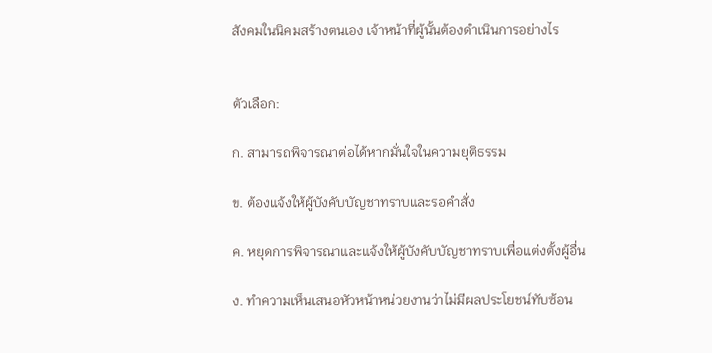สังคมในนิคมสร้างตนเอง เจ้าหน้าที่ผู้นั้นต้องดำเนินการอย่างไร


ตัวเลือก:

ก. สามารถพิจารณาต่อได้หากมั่นใจในความยุติธรรม

ข. ต้องแจ้งให้ผู้บังคับบัญชาทราบและรอคำสั่ง

ค. หยุดการพิจารณาและแจ้งให้ผู้บังคับบัญชาทราบเพื่อแต่งตั้งผู้อื่น

ง. ทำความเห็นเสนอหัวหน้าหน่วยงานว่าไม่มีผลประโยชน์ทับซ้อน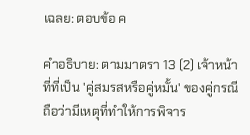เฉลย: ตอบข้อ ค

คำอธิบาย: ตามมาตรา 13 (2) เจ้าหน้าที่ที่เป็น 'คู่สมรสหรือคู่หมั้น' ของคู่กรณี ถือว่ามีเหตุที่ทำให้การพิจาร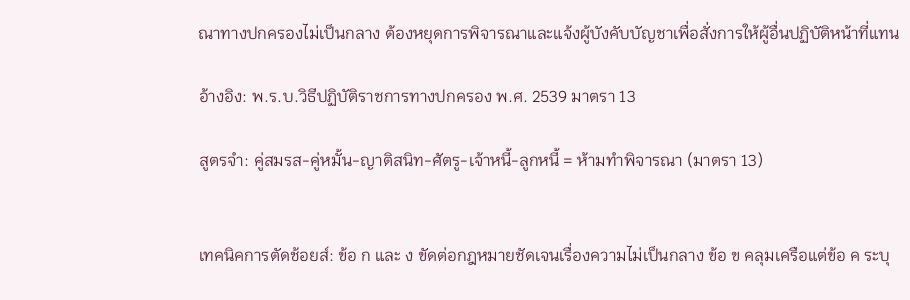ณาทางปกครองไม่เป็นกลาง ต้องหยุดการพิจารณาและแจ้งผู้บังคับบัญชาเพื่อสั่งการให้ผู้อื่นปฏิบัติหน้าที่แทน

อ้างอิง: พ.ร.บ.วิธีปฏิบัติราชการทางปกครอง พ.ศ. 2539 มาตรา 13

สูตรจำ: คู่สมรส-คู่หมั้น-ญาติสนิท-ศัตรู-เจ้าหนี้-ลูกหนี้ = ห้ามทำพิจารณา (มาตรา 13)


เทคนิคการตัดช้อยส์: ข้อ ก และ ง ขัดต่อกฎหมายชัดเจนเรื่องความไม่เป็นกลาง ข้อ ข คลุมเครือแต่ข้อ ค ระบุ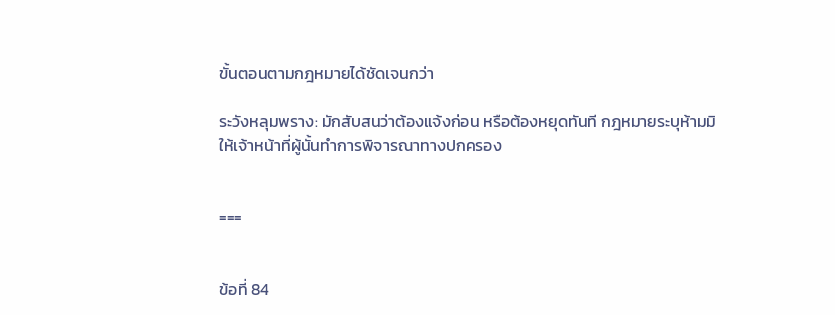ขั้นตอนตามกฎหมายได้ชัดเจนกว่า

ระวังหลุมพราง: มักสับสนว่าต้องแจ้งก่อน หรือต้องหยุดทันที กฎหมายระบุห้ามมิให้เจ้าหน้าที่ผู้นั้นทำการพิจารณาทางปกครอง


===


ข้อที่ 84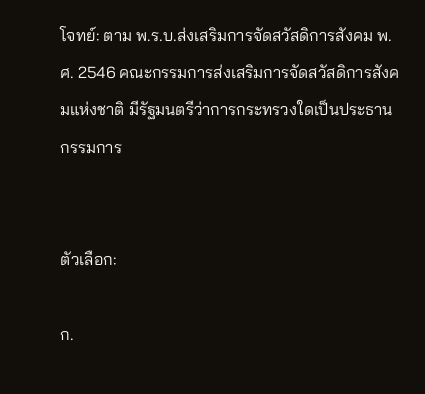โจทย์: ตาม พ.ร.บ.ส่งเสริมการจัดสวัสดิการสังคม พ.ศ. 2546 คณะกรรมการส่งเสริมการจัดสวัสดิการสังคมแห่งชาติ มีรัฐมนตรีว่าการกระทรวงใดเป็นประธานกรรมการ


ตัวเลือก:

ก.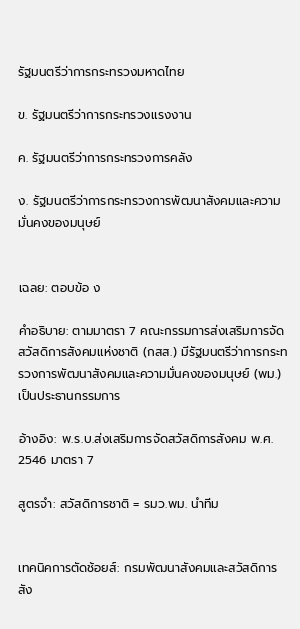รัฐมนตรีว่าการกระทรวงมหาดไทย

ข. รัฐมนตรีว่าการกระทรวงแรงงาน

ค. รัฐมนตรีว่าการกระทรวงการคลัง

ง. รัฐมนตรีว่าการกระทรวงการพัฒนาสังคมและความมั่นคงของมนุษย์


เฉลย: ตอบข้อ ง

คำอธิบาย: ตามมาตรา 7 คณะกรรมการส่งเสริมการจัดสวัสดิการสังคมแห่งชาติ (กสส.) มีรัฐมนตรีว่าการกระทรวงการพัฒนาสังคมและความมั่นคงของมนุษย์ (พม.) เป็นประธานกรรมการ

อ้างอิง: พ.ร.บ.ส่งเสริมการจัดสวัสดิการสังคม พ.ศ. 2546 มาตรา 7

สูตรจำ: สวัสดิการชาติ = รมว.พม. นำทีม


เทคนิคการตัดช้อยส์: กรมพัฒนาสังคมและสวัสดิการ สัง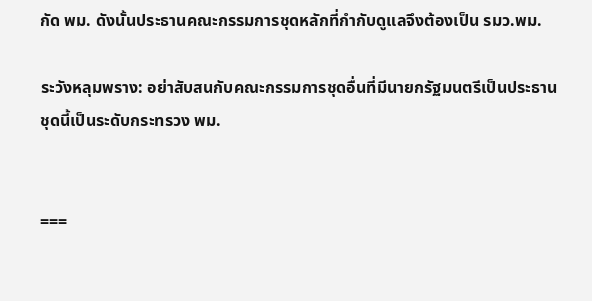กัด พม. ดังนั้นประธานคณะกรรมการชุดหลักที่กำกับดูแลจึงต้องเป็น รมว.พม.

ระวังหลุมพราง: อย่าสับสนกับคณะกรรมการชุดอื่นที่มีนายกรัฐมนตรีเป็นประธาน ชุดนี้เป็นระดับกระทรวง พม.


===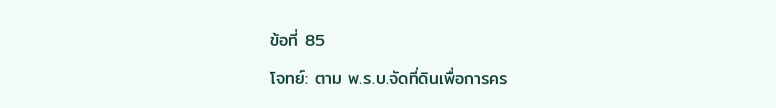ข้อที่ 85

โจทย์: ตาม พ.ร.บ.จัดที่ดินเพื่อการคร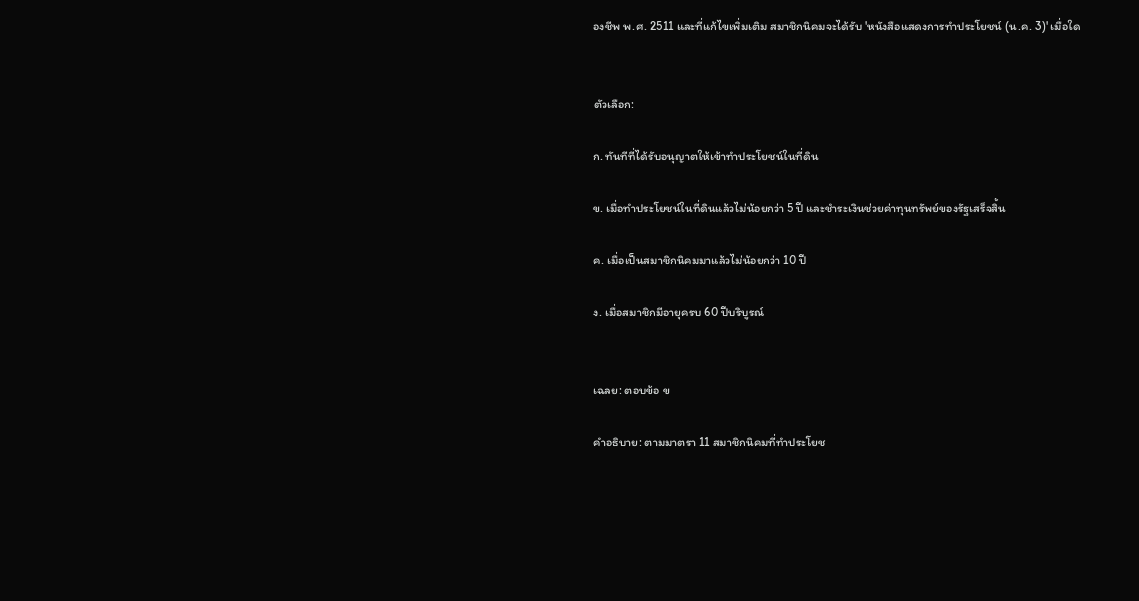องชีพ พ.ศ. 2511 และที่แก้ไขเพิ่มเติม สมาชิกนิคมจะได้รับ 'หนังสือแสดงการทำประโยชน์ (น.ค. 3)' เมื่อใด


ตัวเลือก:

ก. ทันทีที่ได้รับอนุญาตให้เข้าทำประโยชน์ในที่ดิน

ข. เมื่อทำประโยชน์ในที่ดินแล้วไม่น้อยกว่า 5 ปี และชำระเงินช่วยค่าทุนทรัพย์ของรัฐเสร็จสิ้น

ค. เมื่อเป็นสมาชิกนิคมมาแล้วไม่น้อยกว่า 10 ปี

ง. เมื่อสมาชิกมีอายุครบ 60 ปีบริบูรณ์


เฉลย: ตอบข้อ ข

คำอธิบาย: ตามมาตรา 11 สมาชิกนิคมที่ทำประโยช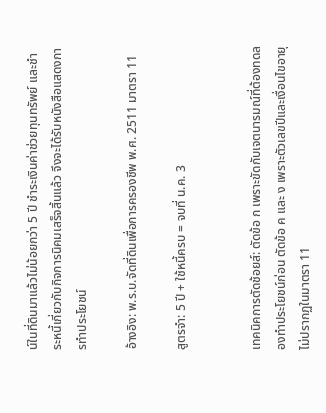น์ในที่ดินมาแล้วไม่น้อยกว่า 5 ปี ชำระเงินค่าช่วยทุนทรัพย์ และชำระหนี้เกี่ยวกับกิจการนิคมเสร็จสิ้นแล้ว จึงจะได้รับหนังสือแสดงการทำประโยชน์

อ้างอิง: พ.ร.บ.จัดที่ดินเพื่อการครองชีพ พ.ศ. 2511 มาตรา 11

สูตรจำ: 5 ปี + ใช้หนี้ครบ = จบที่ น.ค. 3


เทคนิคการตัดช้อยส์: ตัดข้อ ก เพราะขัดกับเจตนารมณ์ที่ต้องทดลองทำประโยชน์ก่อน ตัดข้อ ค และ ง เพราะตัวเลขปีและเงื่อนไขอายุไม่ปรากฏในมาตรา 11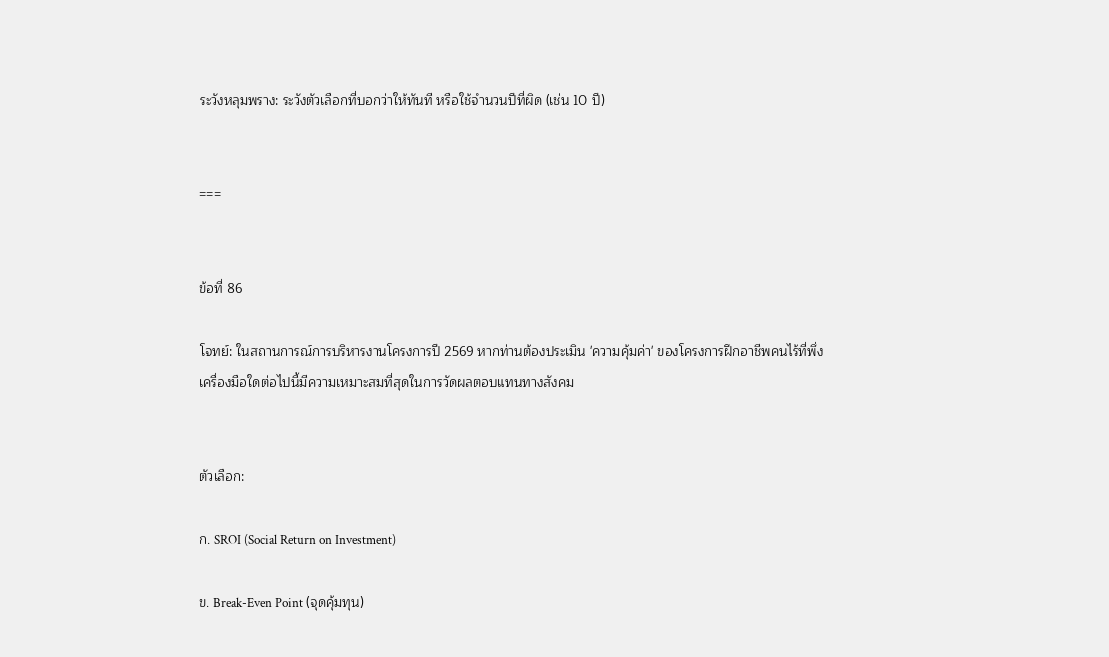ระวังหลุมพราง: ระวังตัวเลือกที่บอกว่าให้ทันที หรือใช้จำนวนปีที่ผิด (เช่น 10 ปี)


===


ข้อที่ 86

โจทย์: ในสถานการณ์การบริหารงานโครงการปี 2569 หากท่านต้องประเมิน 'ความคุ้มค่า' ของโครงการฝึกอาชีพคนไร้ที่พึ่ง เครื่องมือใดต่อไปนี้มีความเหมาะสมที่สุดในการวัดผลตอบแทนทางสังคม


ตัวเลือก:

ก. SROI (Social Return on Investment)

ข. Break-Even Point (จุดคุ้มทุน)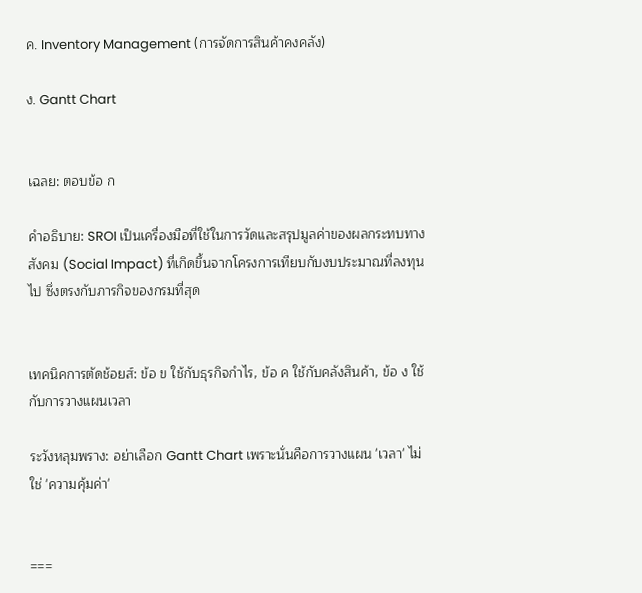ค. Inventory Management (การจัดการสินค้าคงคลัง)

ง. Gantt Chart


เฉลย: ตอบข้อ ก

คำอธิบาย: SROI เป็นเครื่องมือที่ใช้ในการวัดและสรุปมูลค่าของผลกระทบทางสังคม (Social Impact) ที่เกิดขึ้นจากโครงการเทียบกับงบประมาณที่ลงทุนไป ซึ่งตรงกับภารกิจของกรมที่สุด


เทคนิคการตัดช้อยส์: ข้อ ข ใช้กับธุรกิจกำไร, ข้อ ค ใช้กับคลังสินค้า, ข้อ ง ใช้กับการวางแผนเวลา

ระวังหลุมพราง: อย่าเลือก Gantt Chart เพราะนั่นคือการวางแผน 'เวลา' ไม่ใช่ 'ความคุ้มค่า'


===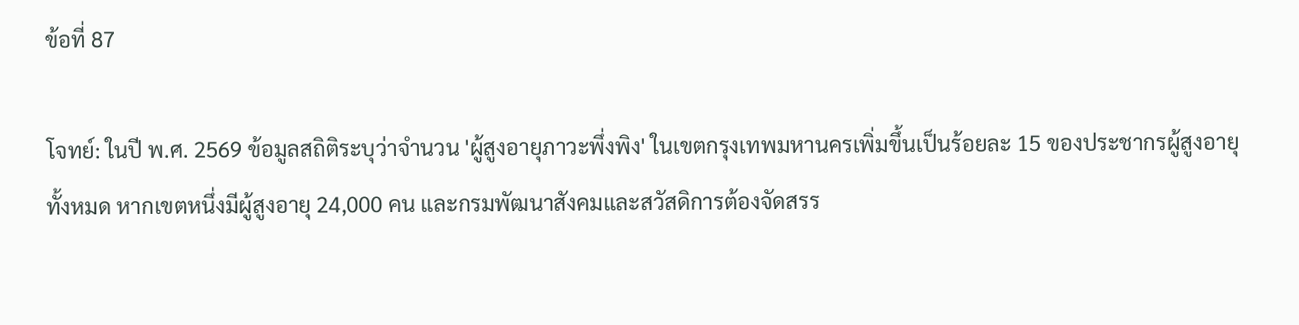ข้อที่ 87

โจทย์: ในปี พ.ศ. 2569 ข้อมูลสถิติระบุว่าจำนวน 'ผู้สูงอายุภาวะพึ่งพิง' ในเขตกรุงเทพมหานครเพิ่มขึ้นเป็นร้อยละ 15 ของประชากรผู้สูงอายุทั้งหมด หากเขตหนึ่งมีผู้สูงอายุ 24,000 คน และกรมพัฒนาสังคมและสวัสดิการต้องจัดสรร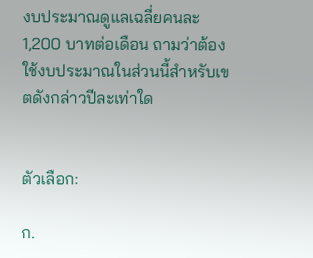งบประมาณดูแลเฉลี่ยคนละ 1,200 บาทต่อเดือน ถามว่าต้องใช้งบประมาณในส่วนนี้สำหรับเขตดังกล่าวปีละเท่าใด


ตัวเลือก:

ก.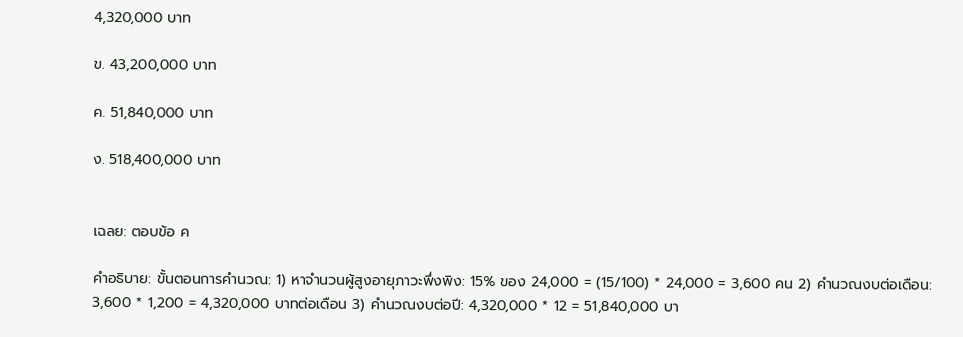4,320,000 บาท

ข. 43,200,000 บาท

ค. 51,840,000 บาท

ง. 518,400,000 บาท


เฉลย: ตอบข้อ ค

คำอธิบาย: ขั้นตอนการคำนวณ: 1) หาจำนวนผู้สูงอายุภาวะพึ่งพิง: 15% ของ 24,000 = (15/100) * 24,000 = 3,600 คน 2) คำนวณงบต่อเดือน: 3,600 * 1,200 = 4,320,000 บาทต่อเดือน 3) คำนวณงบต่อปี: 4,320,000 * 12 = 51,840,000 บา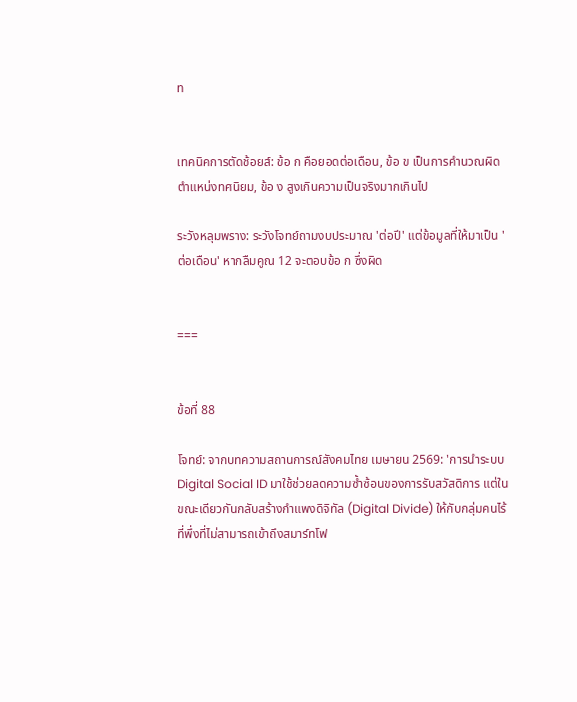ท


เทคนิคการตัดช้อยส์: ข้อ ก คือยอดต่อเดือน, ข้อ ข เป็นการคำนวณผิดตำแหน่งทศนิยม, ข้อ ง สูงเกินความเป็นจริงมากเกินไป

ระวังหลุมพราง: ระวังโจทย์ถามงบประมาณ 'ต่อปี' แต่ข้อมูลที่ให้มาเป็น 'ต่อเดือน' หากลืมคูณ 12 จะตอบข้อ ก ซึ่งผิด


===


ข้อที่ 88

โจทย์: จากบทความสถานการณ์สังคมไทย เมษายน 2569: 'การนำระบบ Digital Social ID มาใช้ช่วยลดความซ้ำซ้อนของการรับสวัสดิการ แต่ในขณะเดียวกันกลับสร้างกำแพงดิจิทัล (Digital Divide) ให้กับกลุ่มคนไร้ที่พึ่งที่ไม่สามารถเข้าถึงสมาร์ทโฟ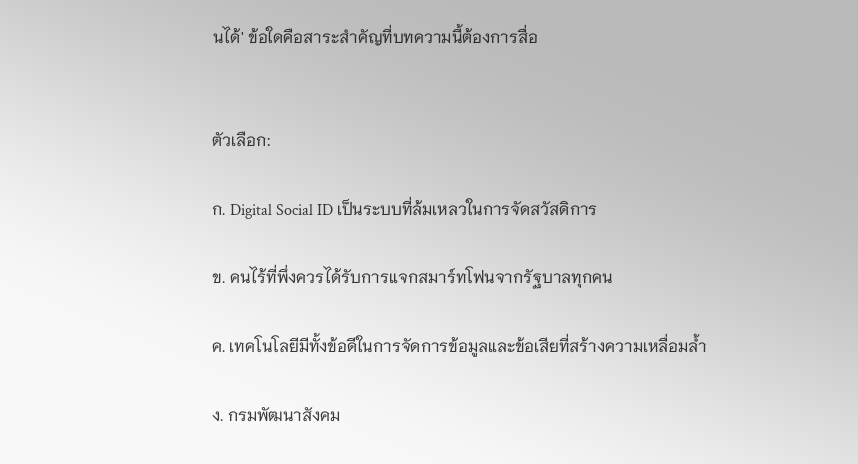นได้' ข้อใดคือสาระสำคัญที่บทความนี้ต้องการสื่อ


ตัวเลือก:

ก. Digital Social ID เป็นระบบที่ล้มเหลวในการจัดสวัสดิการ

ข. คนไร้ที่พึ่งควรได้รับการแจกสมาร์ทโฟนจากรัฐบาลทุกคน

ค. เทคโนโลยีมีทั้งข้อดีในการจัดการข้อมูลและข้อเสียที่สร้างความเหลื่อมล้ำ

ง. กรมพัฒนาสังคม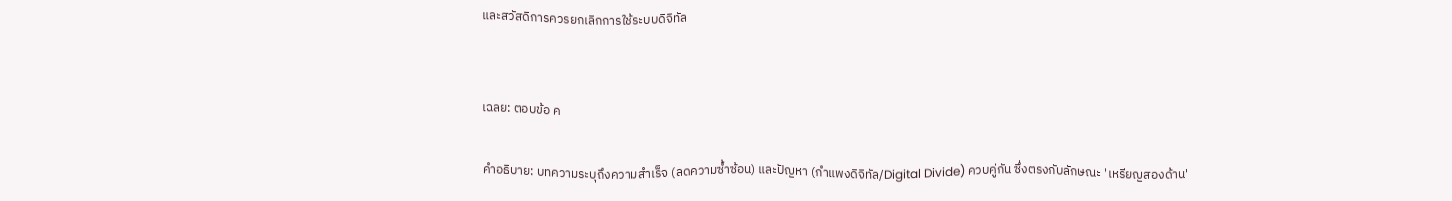และสวัสดิการควรยกเลิกการใช้ระบบดิจิทัล


เฉลย: ตอบข้อ ค

คำอธิบาย: บทความระบุถึงความสำเร็จ (ลดความซ้ำซ้อน) และปัญหา (กำแพงดิจิทัล/Digital Divide) ควบคู่กัน ซึ่งตรงกับลักษณะ 'เหรียญสองด้าน'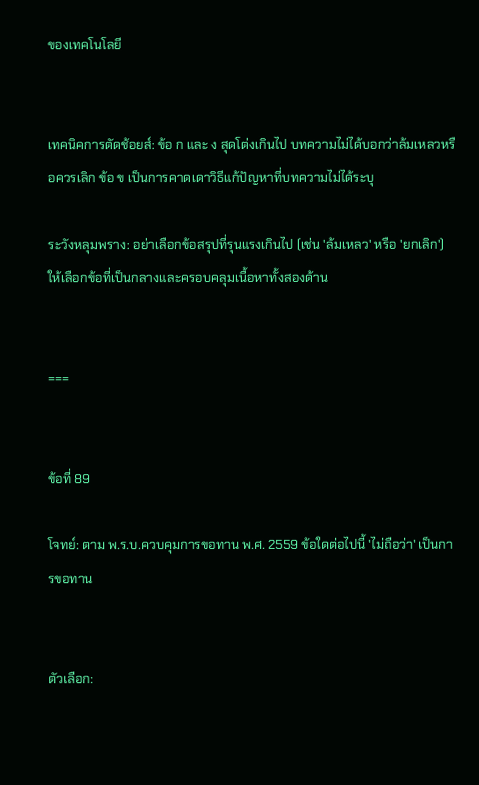ของเทคโนโลยี


เทคนิคการตัดช้อยส์: ข้อ ก และ ง สุดโต่งเกินไป บทความไม่ได้บอกว่าล้มเหลวหรือควรเลิก ข้อ ข เป็นการคาดเดาวิธีแก้ปัญหาที่บทความไม่ได้ระบุ

ระวังหลุมพราง: อย่าเลือกข้อสรุปที่รุนแรงเกินไป (เช่น 'ล้มเหลว' หรือ 'ยกเลิก') ให้เลือกข้อที่เป็นกลางและครอบคลุมเนื้อหาทั้งสองด้าน


===


ข้อที่ 89

โจทย์: ตาม พ.ร.บ.ควบคุมการขอทาน พ.ศ. 2559 ข้อใดต่อไปนี้ 'ไม่ถือว่า' เป็นการขอทาน


ตัวเลือก: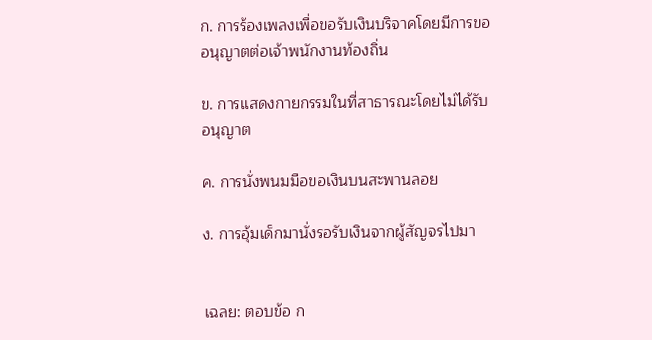ก. การร้องเพลงเพื่อขอรับเงินบริจาคโดยมีการขออนุญาตต่อเจ้าพนักงานท้องถิ่น

ข. การแสดงกายกรรมในที่สาธารณะโดยไม่ได้รับอนุญาต

ค. การนั่งพนมมือขอเงินบนสะพานลอย

ง. การอุ้มเด็กมานั่งรอรับเงินจากผู้สัญจรไปมา


เฉลย: ตอบข้อ ก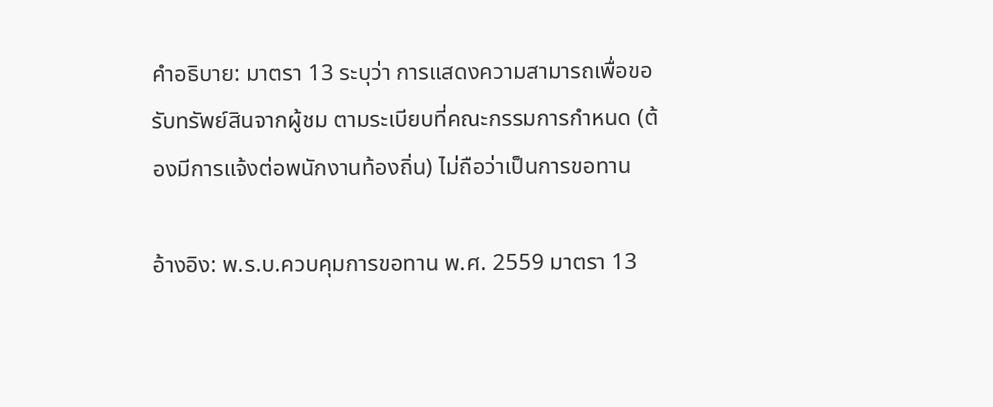คำอธิบาย: มาตรา 13 ระบุว่า การแสดงความสามารถเพื่อขอรับทรัพย์สินจากผู้ชม ตามระเบียบที่คณะกรรมการกำหนด (ต้องมีการแจ้งต่อพนักงานท้องถิ่น) ไม่ถือว่าเป็นการขอทาน

อ้างอิง: พ.ร.บ.ควบคุมการขอทาน พ.ศ. 2559 มาตรา 13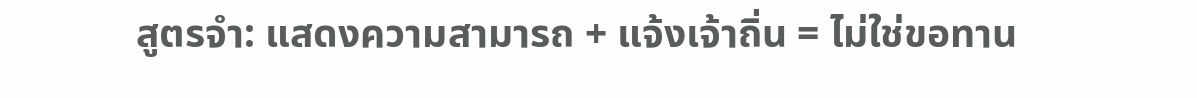สูตรจำ: แสดงความสามารถ + แจ้งเจ้าถิ่น = ไม่ใช่ขอทาน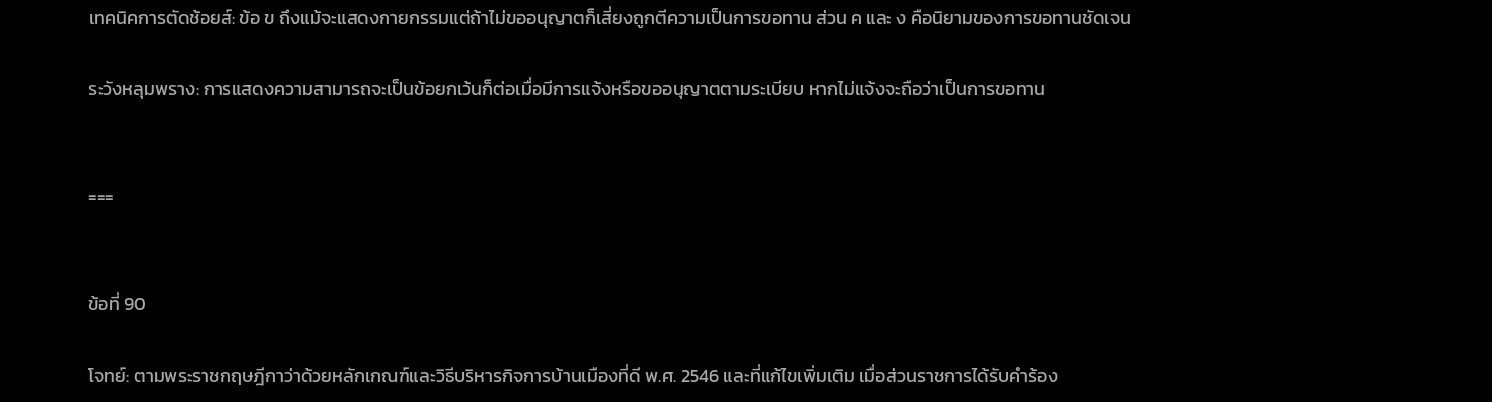เทคนิคการตัดช้อยส์: ข้อ ข ถึงแม้จะแสดงกายกรรมแต่ถ้าไม่ขออนุญาตก็เสี่ยงถูกตีความเป็นการขอทาน ส่วน ค และ ง คือนิยามของการขอทานชัดเจน

ระวังหลุมพราง: การแสดงความสามารถจะเป็นข้อยกเว้นก็ต่อเมื่อมีการแจ้งหรือขออนุญาตตามระเบียบ หากไม่แจ้งจะถือว่าเป็นการขอทาน


===


ข้อที่ 90

โจทย์: ตามพระราชกฤษฎีกาว่าด้วยหลักเกณฑ์และวิธีบริหารกิจการบ้านเมืองที่ดี พ.ศ. 2546 และที่แก้ไขเพิ่มเติม เมื่อส่วนราชการได้รับคำร้อง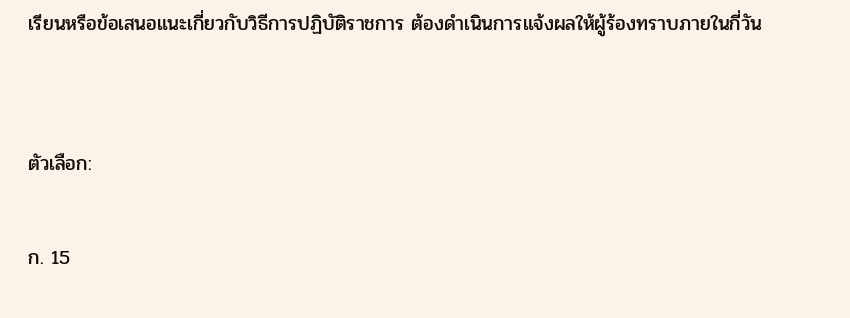เรียนหรือข้อเสนอแนะเกี่ยวกับวิธีการปฏิบัติราชการ ต้องดำเนินการแจ้งผลให้ผู้ร้องทราบภายในกี่วัน


ตัวเลือก:

ก. 15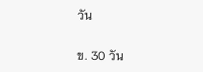วัน

ข. 30 วัน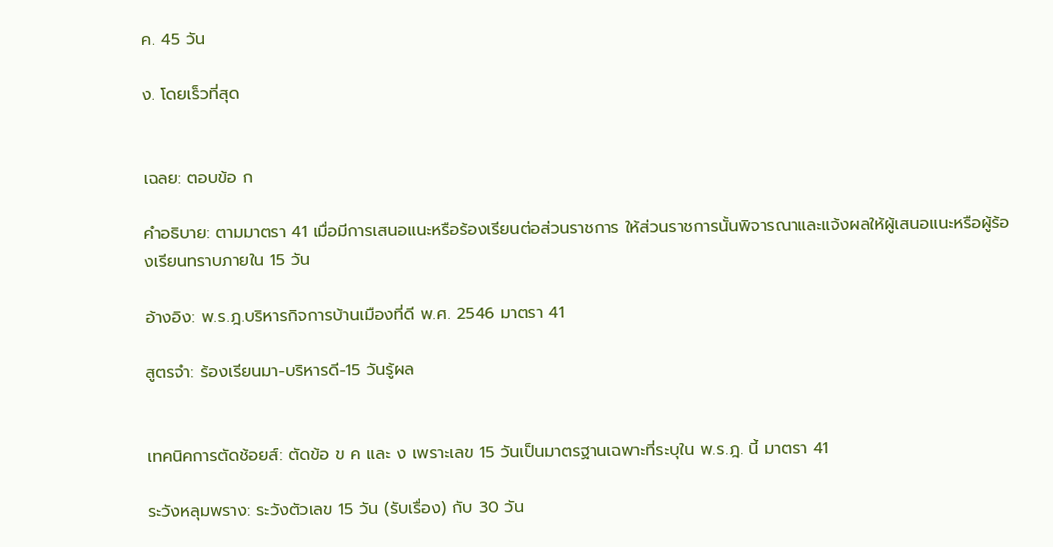ค. 45 วัน

ง. โดยเร็วที่สุด


เฉลย: ตอบข้อ ก

คำอธิบาย: ตามมาตรา 41 เมื่อมีการเสนอแนะหรือร้องเรียนต่อส่วนราชการ ให้ส่วนราชการนั้นพิจารณาและแจ้งผลให้ผู้เสนอแนะหรือผู้ร้องเรียนทราบภายใน 15 วัน

อ้างอิง: พ.ร.ฎ.บริหารกิจการบ้านเมืองที่ดี พ.ศ. 2546 มาตรา 41

สูตรจำ: ร้องเรียนมา-บริหารดี-15 วันรู้ผล


เทคนิคการตัดช้อยส์: ตัดข้อ ข ค และ ง เพราะเลข 15 วันเป็นมาตรฐานเฉพาะที่ระบุใน พ.ร.ฎ. นี้ มาตรา 41

ระวังหลุมพราง: ระวังตัวเลข 15 วัน (รับเรื่อง) กับ 30 วัน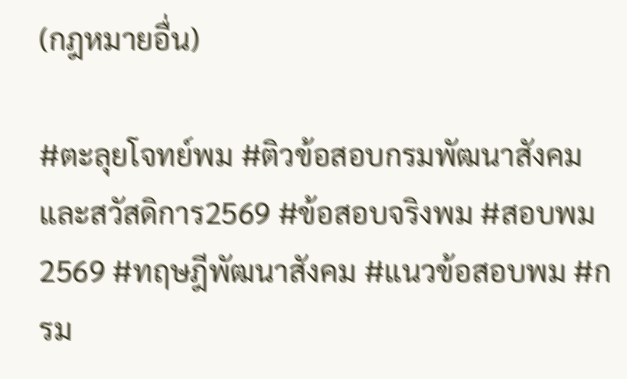(กฎหมายอื่น)

#ตะลุยโจทย์พม #ติวข้อสอบกรมพัฒนาสังคมและสวัสดิการ2569 #ข้อสอบจริงพม #สอบพม2569 #ทฤษฎีพัฒนาสังคม #แนวข้อสอบพม #กรม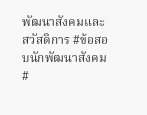พัฒนาสังคมและสวัสดิการ #ข้อสอบนักพัฒนาสังคม #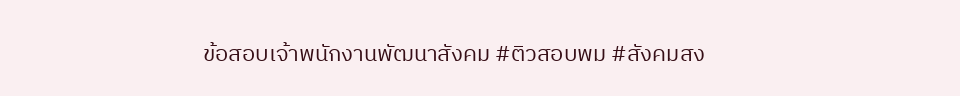ข้อสอบเจ้าพนักงานพัฒนาสังคม #ติวสอบพม #สังคมสง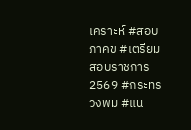เคราะห์ #สอบภาคข #เตรียมสอบราชการ2569 #กระทรวงพม #แน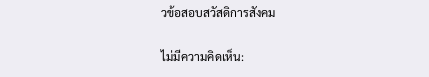วข้อสอบสวัสดิการสังคม

ไม่มีความคิดเห็น: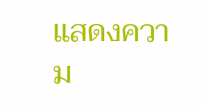แสดงความ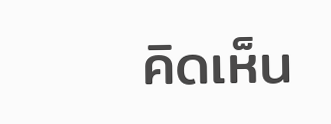คิดเห็น